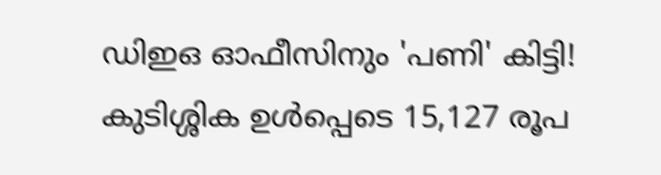ഡിഇഒ ഓഫീസിനും 'പണി' കിട്ടി! കുടിശ്ശിക ഉള്‍പ്പെടെ 15,127 രൂപ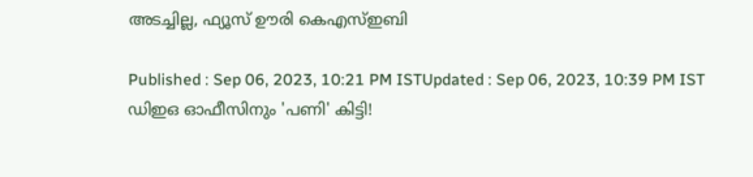അടച്ചില്ല, ഫ്യൂസ് ഊരി കെഎസ്ഇബി

Published : Sep 06, 2023, 10:21 PM ISTUpdated : Sep 06, 2023, 10:39 PM IST
ഡിഇഒ ഓഫീസിനും 'പണി' കിട്ടി!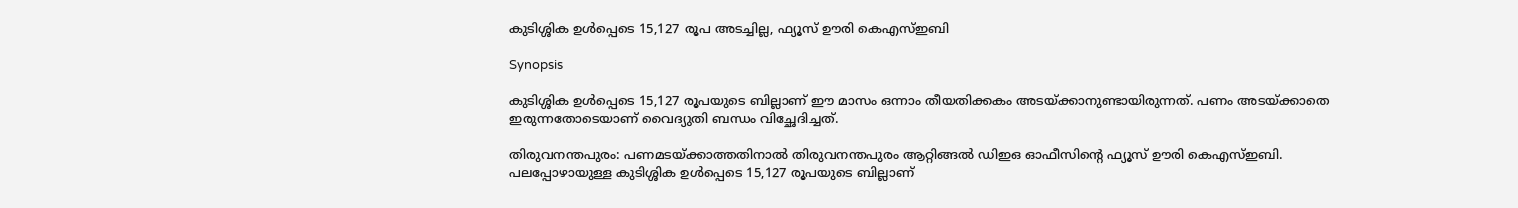കുടിശ്ശിക ഉള്‍പ്പെടെ 15,127 രൂപ അടച്ചില്ല, ഫ്യൂസ് ഊരി കെഎസ്ഇബി

Synopsis

കുടിശ്ശിക ഉള്‍പ്പെടെ 15,127 രൂപയുടെ ബില്ലാണ് ഈ മാസം ഒന്നാം തീയതിക്കകം അടയ്ക്കാനുണ്ടായിരുന്നത്. പണം അടയ്ക്കാതെ ഇരുന്നതോടെയാണ് വൈദ്യുതി ബന്ധം വിച്ഛേദിച്ചത്.

തിരുവനന്തപുരം: പണമടയ്ക്കാത്തതിനാല്‍ തിരുവനന്തപുരം ആറ്റിങ്ങൽ ഡിഇഒ ഓഫീസിന്‍റെ ഫ്യൂസ് ഊരി കെഎസ്ഇബി. പലപ്പോഴായുള്ള കുടിശ്ശിക ഉള്‍പ്പെടെ 15,127 രൂപയുടെ ബില്ലാണ്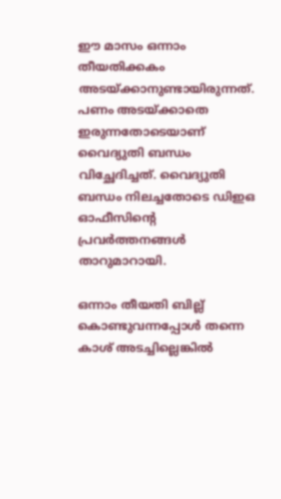ഈ മാസം ഒന്നാം തീയതിക്കകം അടയ്ക്കാനുണ്ടായിരുന്നത്. പണം അടയ്ക്കാതെ ഇരുന്നതോടെയാണ് വൈദ്യുതി ബന്ധം വിച്ഛേദിച്ചത്. വൈദ്യുതി ബന്ധം നിലച്ചതോടെ ഡിഇഒ ഓഫീസിന്റെ പ്രവർത്തനങ്ങൾ താറുമാറായി.

ഒന്നാം തീയതി ബില്ല് കൊണ്ടുവന്നപ്പോള്‍ തന്നെ കാശ് അടച്ചില്ലെങ്കില്‍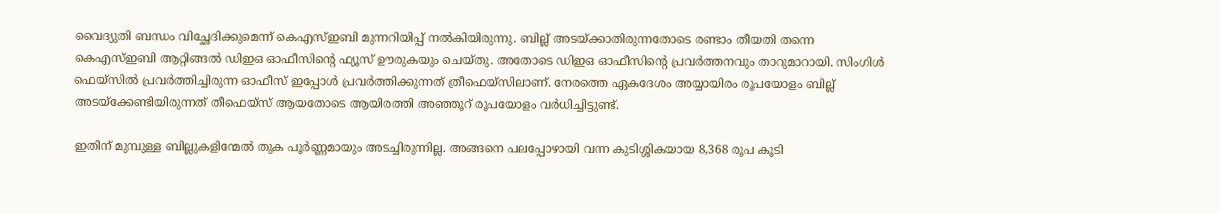വൈദ്യുതി ബന്ധം വിച്ഛേദിക്കുമെന്ന് കെഎസ്ഇബി മുന്നറിയിപ്പ് നല്‍കിയിരുന്നു. ബില്ല് അടയ്ക്കാതിരുന്നതോടെ രണ്ടാം തീയതി തന്നെ കെഎസ്ഇബി ആറ്റിങ്ങല്‍ ഡിഇഒ ഓഫീസിന്‍റെ ഫ്യൂസ് ഊരുകയും ചെയ്തു. അതോടെ ഡിഇഒ ഓഫീസിന്‍റെ പ്രവര്‍ത്തനവും താറുമാറായി. സിംഗിള്‍ ഫെയ്‌സില്‍ പ്രവര്‍ത്തിച്ചിരുന്ന ഓഫീസ് ഇപ്പോള്‍ പ്രവര്‍ത്തിക്കുന്നത് ത്രീഫെയ്‌സിലാണ്. നേരത്തെ ഏകദേശം അയ്യായിരം രൂപയോളം ബില്ല് അടയ്‌ക്കേണ്ടിയിരുന്നത് തീഫെയ്‌സ് ആയതോടെ ആയിരത്തി അഞ്ഞൂറ് രൂപയോളം വര്‍ധിച്ചിട്ടുണ്ട്.

ഇതിന് മുമ്പുള്ള ബില്ലുകളിന്മേല്‍ തുക പൂര്‍ണ്ണമായും അടച്ചിരുന്നില്ല. അങ്ങനെ പലപ്പോഴായി വന്ന കുടിശ്ശികയായ 8,368 രൂപ കൂടി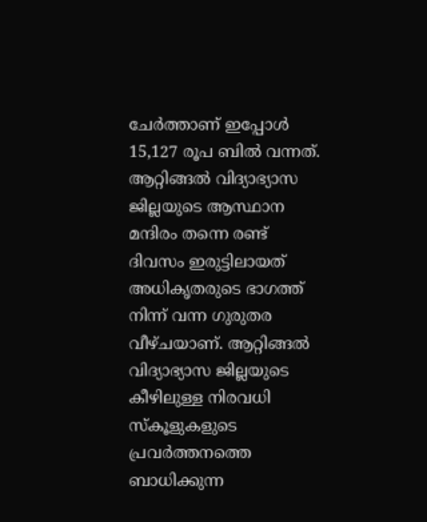ചേര്‍ത്താണ് ഇപ്പോള്‍ 15,127 രൂപ ബില്‍ വന്നത്. ആറ്റിങ്ങല്‍ വിദ്യാഭ്യാസ ജില്ലയുടെ ആസ്ഥാന മന്ദിരം തന്നെ രണ്ട് ദിവസം ഇരുട്ടിലായത് അധികൃതരുടെ ഭാഗത്ത് നിന്ന് വന്ന ഗുരുതര വീഴ്ചയാണ്. ആറ്റിങ്ങല്‍ വിദ്യാഭ്യാസ ജില്ലയുടെ കീഴിലുള്ള നിരവധി സ്‌കൂളുകളുടെ പ്രവര്‍ത്തനത്തെ ബാധിക്കുന്ന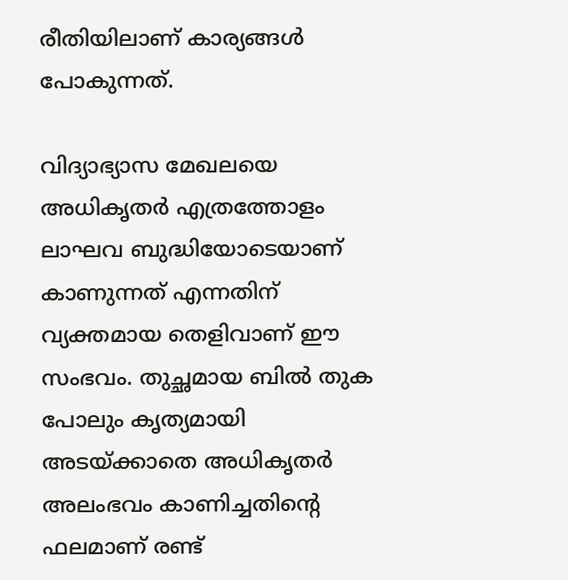രീതിയിലാണ് കാര്യങ്ങള്‍ പോകുന്നത്.

വിദ്യാഭ്യാസ മേഖലയെ അധികൃതര്‍ എത്രത്തോളം ലാഘവ ബുദ്ധിയോടെയാണ് കാണുന്നത് എന്നതിന് വ്യക്തമായ തെളിവാണ് ഈ സംഭവം. തുച്ഛമായ ബില്‍ തുക പോലും കൃത്യമായി അടയ്ക്കാതെ അധികൃതര്‍ അലംഭവം കാണിച്ചതിന്റെ ഫലമാണ് രണ്ട്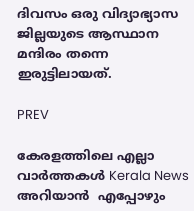ദിവസം ഒരു വിദ്യാഭ്യാസ ജില്ലയുടെ ആസ്ഥാന മന്ദിരം തന്നെ ഇരുട്ടിലായത്.

PREV

കേരളത്തിലെ എല്ലാ വാർത്തകൾ Kerala News അറിയാൻ  എപ്പോഴും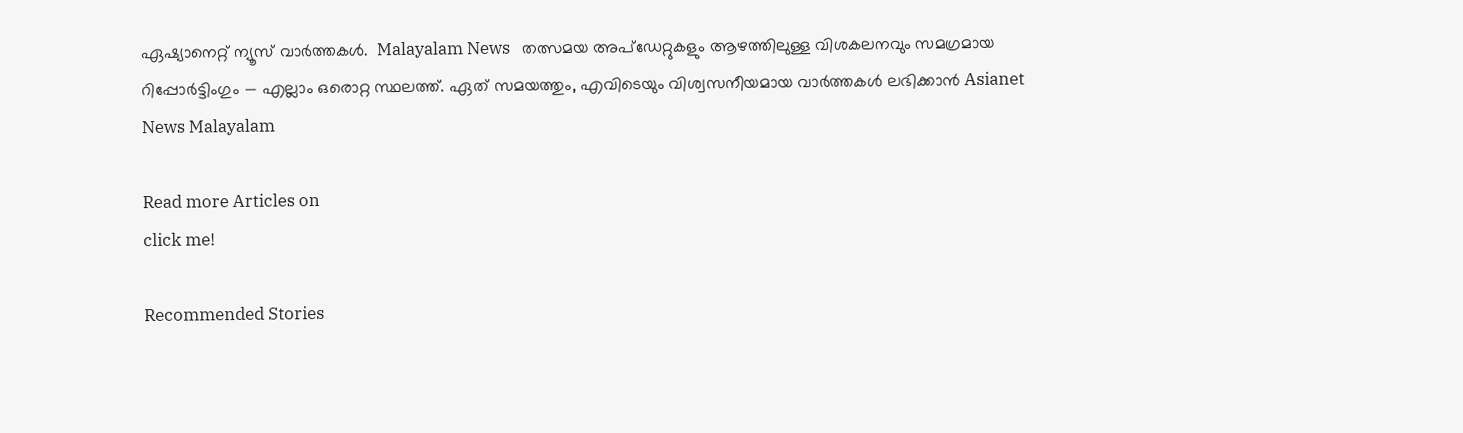ഏഷ്യാനെറ്റ് ന്യൂസ് വാർത്തകൾ.  Malayalam News   തത്സമയ അപ്‌ഡേറ്റുകളും ആഴത്തിലുള്ള വിശകലനവും സമഗ്രമായ റിപ്പോർട്ടിംഗും — എല്ലാം ഒരൊറ്റ സ്ഥലത്ത്. ഏത് സമയത്തും, എവിടെയും വിശ്വസനീയമായ വാർത്തകൾ ലഭിക്കാൻ Asianet News Malayalam

Read more Articles on
click me!

Recommended Stories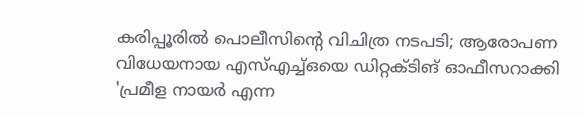കരിപ്പൂരിൽ പൊലീസിന്‍റെ വിചിത്ര നടപടി; ആരോപണ വിധേയനായ എസ്എച്ച്ഒയെ ഡിറ്റക്ടിങ് ഓഫീസറാക്കി
'പ്രമീള നായര്‍ എന്ന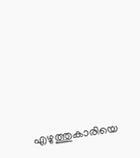എഴുത്തുകാരിയെ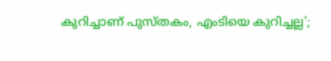കുറിച്ചാണ് പുസ്തകം, എംടിയെ കുറിച്ചല്ല';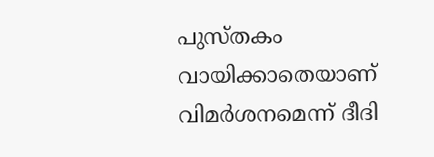പുസ്തകം വായിക്കാതെയാണ് വിമര്‍ശനമെന്ന് ദീദി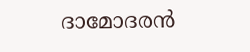ദാമോദരൻ